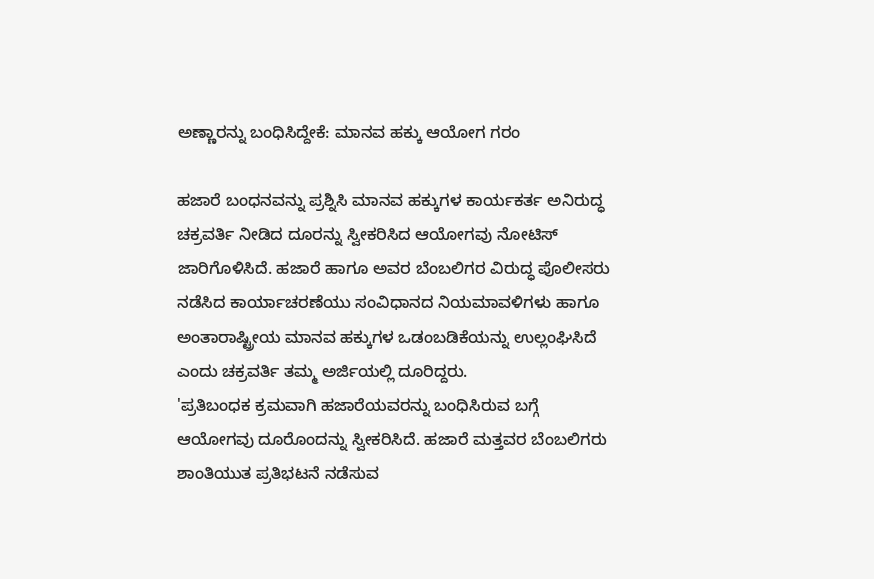ಅಣ್ಣಾರನ್ನು ಬಂಧಿಸಿದ್ದೇಕೆ: ಮಾನವ ಹಕ್ಕು ಆಯೋಗ ಗರಂ

ಹಜಾರೆ ಬಂಧನವನ್ನು ಪ್ರಶ್ನಿಸಿ ಮಾನವ ಹಕ್ಕುಗಳ ಕಾರ್ಯಕರ್ತ ಅನಿರುದ್ಧ ಚಕ್ರವರ್ತಿ ನೀಡಿದ ದೂರನ್ನು ಸ್ವೀಕರಿಸಿದ ಆಯೋಗವು ನೋಟಿಸ್ ಜಾರಿಗೊಳಿಸಿದೆ. ಹಜಾರೆ ಹಾಗೂ ಅವರ ಬೆಂಬಲಿಗರ ವಿರುದ್ಧ ಪೊಲೀಸರು ನಡೆಸಿದ ಕಾರ್ಯಾಚರಣೆಯು ಸಂವಿಧಾನದ ನಿಯಮಾವಳಿಗಳು ಹಾಗೂ ಅಂತಾರಾಷ್ಟ್ರೀಯ ಮಾನವ ಹಕ್ಕುಗಳ ಒಡಂಬಡಿಕೆಯನ್ನು ಉಲ್ಲಂಘಿಸಿದೆ ಎಂದು ಚಕ್ರವರ್ತಿ ತಮ್ಮ ಅರ್ಜಿಯಲ್ಲಿ ದೂರಿದ್ದರು.
'ಪ್ರತಿಬಂಧಕ ಕ್ರಮವಾಗಿ ಹಜಾರೆಯವರನ್ನು ಬಂಧಿಸಿರುವ ಬಗ್ಗೆ ಆಯೋಗವು ದೂರೊಂದನ್ನು ಸ್ವೀಕರಿಸಿದೆ. ಹಜಾರೆ ಮತ್ತವರ ಬೆಂಬಲಿಗರು ಶಾಂತಿಯುತ ಪ್ರತಿಭಟನೆ ನಡೆಸುವ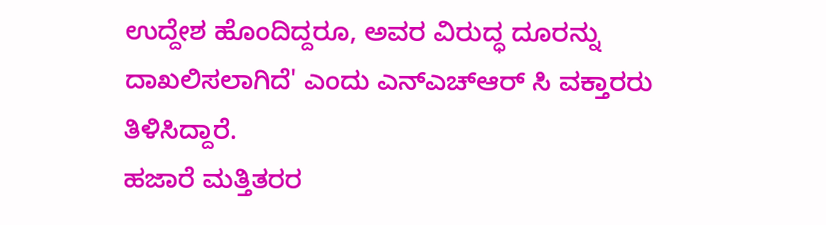ಉದ್ದೇಶ ಹೊಂದಿದ್ದರೂ, ಅವರ ವಿರುದ್ಧ ದೂರನ್ನು ದಾಖಲಿಸಲಾಗಿದೆ' ಎಂದು ಎನ್ಎಚ್ಆರ್ ಸಿ ವಕ್ತಾರರು ತಿಳಿಸಿದ್ದಾರೆ.
ಹಜಾರೆ ಮತ್ತಿತರರ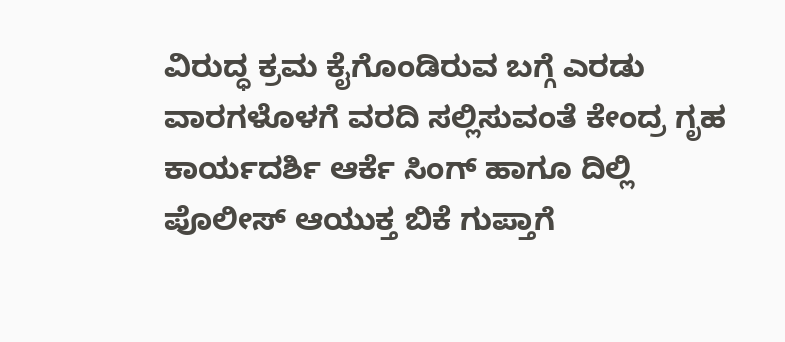ವಿರುದ್ಧ ಕ್ರಮ ಕೈಗೊಂಡಿರುವ ಬಗ್ಗೆ ಎರಡು ವಾರಗಳೊಳಗೆ ವರದಿ ಸಲ್ಲಿಸುವಂತೆ ಕೇಂದ್ರ ಗೃಹ ಕಾರ್ಯದರ್ಶಿ ಆರ್ಕೆ ಸಿಂಗ್ ಹಾಗೂ ದಿಲ್ಲಿ ಪೊಲೀಸ್ ಆಯುಕ್ತ ಬಿಕೆ ಗುಪ್ತಾಗೆ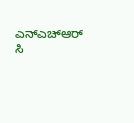ಎನ್ಎಚ್ಆರ್ ಸಿ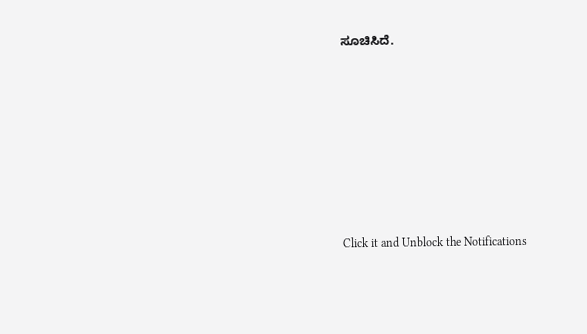ಸೂಚಿಸಿದೆ.












Click it and Unblock the Notifications